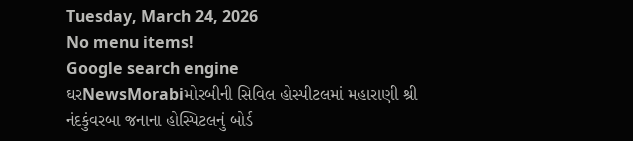Tuesday, March 24, 2026
No menu items!
Google search engine
ઘરNewsMorabiમોરબીની સિવિલ હોસ્પીટલમાં મહારાણી શ્રી નંદકુંવરબા જનાના હોસ્પિટલનું બોર્ડ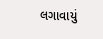લગાવાયું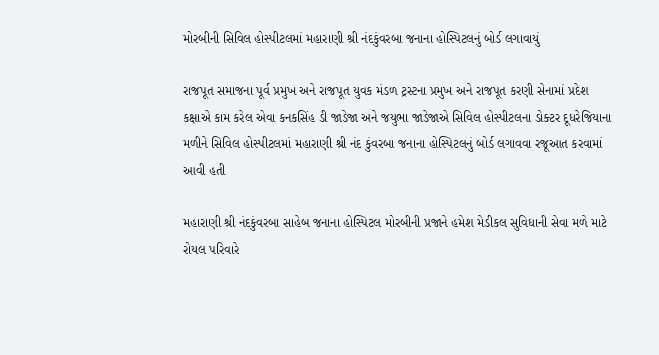મોરબીની સિવિલ હોસ્પીટલમાં મહારાણી શ્રી નંદકુંવરબા જનાના હોસ્પિટલનું બોર્ડ લગાવાયું

રાજપૂત સમાજના પૂર્વ પ્રમુખ અને રાજપૂત યુવક મંડળ ટ્રસ્ટના પ્રમુખ અને રાજપૂત કરણી સેનામાં પ્રદેશ કક્ષાએ કામ કરેલ એવા કનકસિંહ ડી જાડેજા અને જયુભા જાડેજાએ સિવિલ હોસ્પીટલના ડોક્ટર દૂધરેજિયાના મળીને સિવિલ હોસ્પીટલમાં મહારાણી શ્રી નંદ કુંવરબા જનાના હોસ્પિટલનું બોર્ડ લગાવવા રજૂઆત કરવામાં આવી હતી

મહારાણી શ્રી નંદકુંવરબા સાહેબ જનાના હોસ્પિટલ મોરબીની પ્રજાને હમેશ મેડીકલ સુવિધાની સેવા મળે માટે રોયલ પરિવારે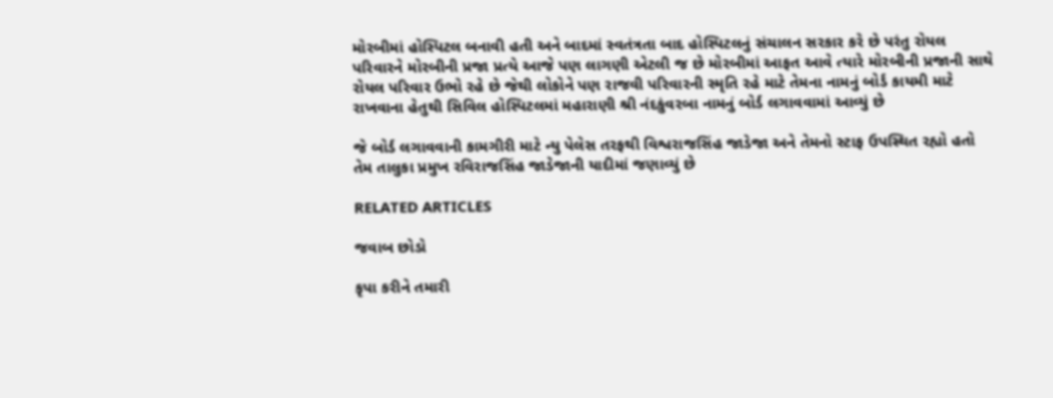મોરબીમાં હોસ્પિટલ બનાવી હતી અને બાદમાં સ્વતંત્રતા બાદ હોસ્પિટલનું સંચાલન સરકાર કરે છે પરંતુ રોયલ પરિવારને મોરબીની પ્રજા પ્રત્યે આજે પણ લાગણી એટલી જ છે મોરબીમાં આફત આવે ત્યારે મોરબીની પ્રજાની સાથે રોયલ પરિવાર ઉભો રહે છે જેથી લોકોને પણ રાજવી પરિવારની સ્મૃતિ રહે માટે તેમના નામનું બોર્ડ કાયમી માટે રાખવાના હેતુથી સિવિલ હોસ્પિટલમાં મહારાણી શ્રી નંદકુંવરબા નામનું બોર્ડ લગાવવામાં આવ્યું છે

જે બોર્ડ લગાવવાની કામગીરી માટે ન્યુ પેલેસ તરફથી વિશ્વરાજસિંહ જાડેજા અને તેમનો સ્ટાફ ઉપસ્થિત રહ્યો હતો તેમ તાલુકા પ્રમુખ રવિરાજસિંહ જાડેજાની યાદીમાં જણાવ્યું છે

RELATED ARTICLES

જવાબ છોડો

કૃપા કરીને તમારી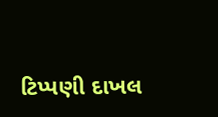ટિપ્પણી દાખલ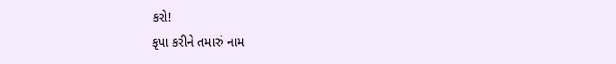કરો!
કૃપા કરીને તમારું નામ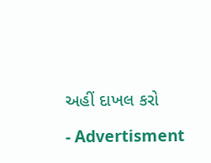અહીં દાખલ કરો

- Advertisment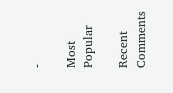-

Most Popular

Recent Comments